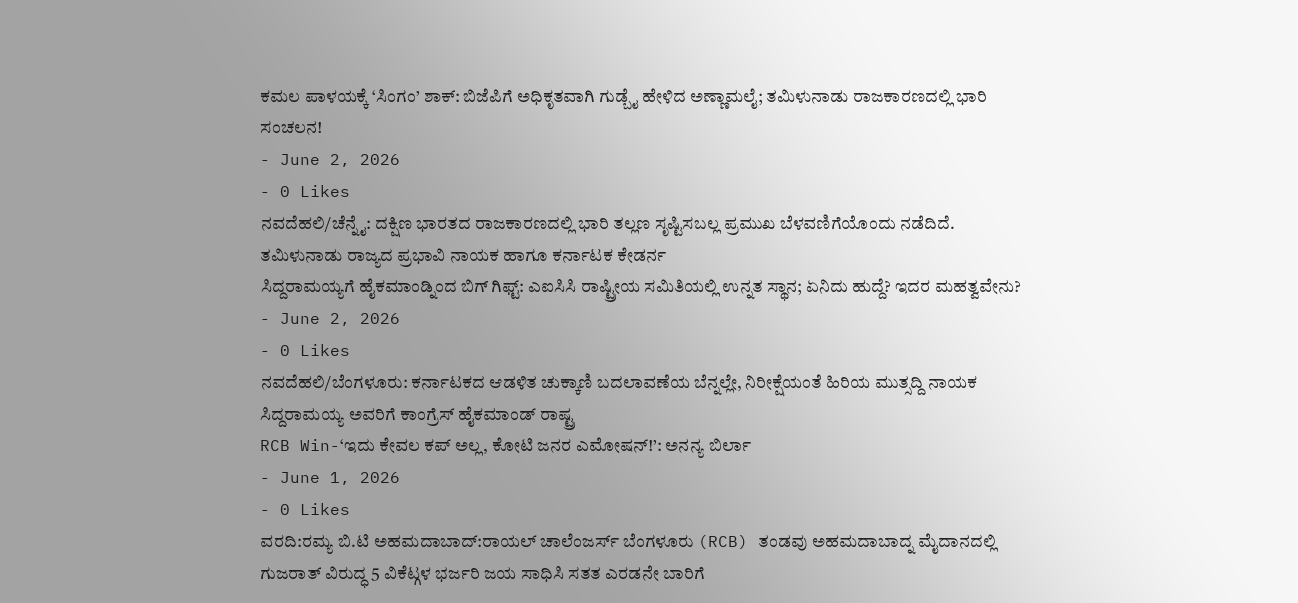ಕಮಲ ಪಾಳಯಕ್ಕೆ ‘ಸಿಂಗಂ’ ಶಾಕ್: ಬಿಜೆಪಿಗೆ ಅಧಿಕೃತವಾಗಿ ಗುಡ್ಬೈ ಹೇಳಿದ ಅಣ್ಣಾಮಲೈ; ತಮಿಳುನಾಡು ರಾಜಕಾರಣದಲ್ಲಿ ಭಾರಿ ಸಂಚಲನ!
- June 2, 2026
- 0 Likes
ನವದೆಹಲಿ/ಚೆನ್ನೈ: ದಕ್ಷಿಣ ಭಾರತದ ರಾಜಕಾರಣದಲ್ಲಿ ಭಾರಿ ತಲ್ಲಣ ಸೃಷ್ಟಿಸಬಲ್ಲ ಪ್ರಮುಖ ಬೆಳವಣಿಗೆಯೊಂದು ನಡೆದಿದೆ. ತಮಿಳುನಾಡು ರಾಜ್ಯದ ಪ್ರಭಾವಿ ನಾಯಕ ಹಾಗೂ ಕರ್ನಾಟಕ ಕೇಡರ್ನ
ಸಿದ್ದರಾಮಯ್ಯಗೆ ಹೈಕಮಾಂಡ್ನಿಂದ ಬಿಗ್ ಗಿಫ್ಟ್: ಎಐಸಿಸಿ ರಾಷ್ಟ್ರೀಯ ಸಮಿತಿಯಲ್ಲಿ ಉನ್ನತ ಸ್ಥಾನ; ಏನಿದು ಹುದ್ದೆ? ಇದರ ಮಹತ್ವವೇನು?
- June 2, 2026
- 0 Likes
ನವದೆಹಲಿ/ಬೆಂಗಳೂರು: ಕರ್ನಾಟಕದ ಆಡಳಿತ ಚುಕ್ಕಾಣಿ ಬದಲಾವಣೆಯ ಬೆನ್ನಲ್ಲೇ, ನಿರೀಕ್ಷೆಯಂತೆ ಹಿರಿಯ ಮುತ್ಸದ್ದಿ ನಾಯಕ ಸಿದ್ದರಾಮಯ್ಯ ಅವರಿಗೆ ಕಾಂಗ್ರೆಸ್ ಹೈಕಮಾಂಡ್ ರಾಷ್ಟ್ರ
RCB Win-‘ಇದು ಕೇವಲ ಕಪ್ ಅಲ್ಲ, ಕೋಟಿ ಜನರ ಎಮೋಷನ್!’: ಅನನ್ಯ ಬಿರ್ಲಾ
- June 1, 2026
- 0 Likes
ವರದಿ:ರಮ್ಯ ಬಿ.ಟಿ ಅಹಮದಾಬಾದ್:ರಾಯಲ್ ಚಾಲೆಂಜರ್ಸ್ ಬೆಂಗಳೂರು (RCB) ತಂಡವು ಅಹಮದಾಬಾದ್ನ ಮೈದಾನದಲ್ಲಿ ಗುಜರಾತ್ ವಿರುದ್ಧ 5 ವಿಕೆಟ್ಗಳ ಭರ್ಜರಿ ಜಯ ಸಾಧಿಸಿ ಸತತ ಎರಡನೇ ಬಾರಿಗೆ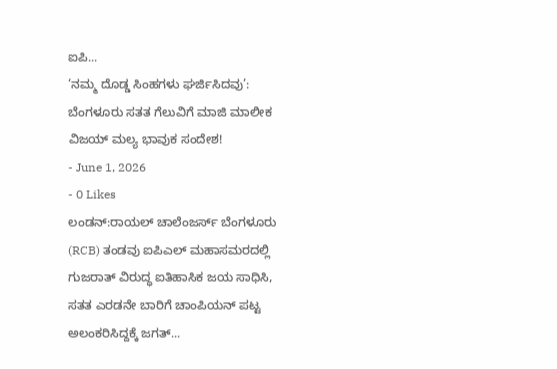ಐಪಿ...
‘ನಮ್ಮ ದೊಡ್ಡ ಸಿಂಹಗಳು ಘರ್ಜಿಸಿದವು’: ಬೆಂಗಳೂರು ಸತತ ಗೆಲುವಿಗೆ ಮಾಜಿ ಮಾಲೀಕ ವಿಜಯ್ ಮಲ್ಯ ಭಾವುಕ ಸಂದೇಶ!
- June 1, 2026
- 0 Likes
ಲಂಡನ್:ರಾಯಲ್ ಚಾಲೆಂಜರ್ಸ್ ಬೆಂಗಳೂರು (RCB) ತಂಡವು ಐಪಿಎಲ್ ಮಹಾಸಮರದಲ್ಲಿ ಗುಜರಾತ್ ವಿರುದ್ಧ ಐತಿಹಾಸಿಕ ಜಯ ಸಾಧಿಸಿ, ಸತತ ಎರಡನೇ ಬಾರಿಗೆ ಚಾಂಪಿಯನ್ ಪಟ್ಟ ಅಲಂಕರಿಸಿದ್ದಕ್ಕೆ ಜಗತ್...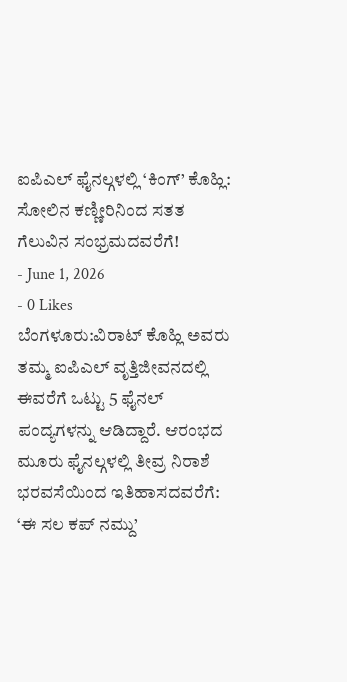ಐಪಿಎಲ್ ಫೈನಲ್ಗಳಲ್ಲಿ ‘ಕಿಂಗ್’ ಕೊಹ್ಲಿ: ಸೋಲಿನ ಕಣ್ಣೀರಿನಿಂದ ಸತತ ಗೆಲುವಿನ ಸಂಭ್ರಮದವರೆಗೆ!
- June 1, 2026
- 0 Likes
ಬೆಂಗಳೂರು:ವಿರಾಟ್ ಕೊಹ್ಲಿ ಅವರು ತಮ್ಮ ಐಪಿಎಲ್ ವೃತ್ತಿಜೀವನದಲ್ಲಿ ಈವರೆಗೆ ಒಟ್ಟು 5 ಫೈನಲ್ ಪಂದ್ಯಗಳನ್ನು ಆಡಿದ್ದಾರೆ. ಆರಂಭದ ಮೂರು ಫೈನಲ್ಗಳಲ್ಲಿ ತೀವ್ರ ನಿರಾಶೆ
ಭರವಸೆಯಿಂದ ಇತಿಹಾಸದವರೆಗೆ: ‘ಈ ಸಲ ಕಪ್ ನಮ್ದು’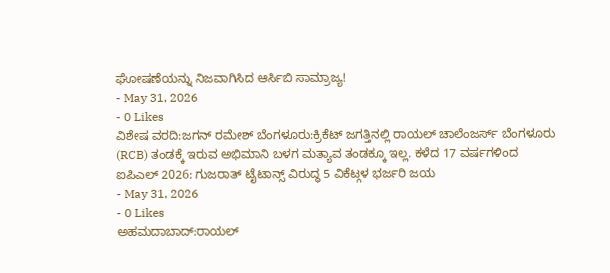ಘೋಷಣೆಯನ್ನು ನಿಜವಾಗಿಸಿದ ಆರ್ಸಿಬಿ ಸಾಮ್ರಾಜ್ಯ!
- May 31, 2026
- 0 Likes
ವಿಶೇಷ ವರದಿ:ಜಗನ್ ರಮೇಶ್ ಬೆಂಗಳೂರು:ಕ್ರಿಕೆಟ್ ಜಗತ್ತಿನಲ್ಲಿ ರಾಯಲ್ ಚಾಲೆಂಜರ್ಸ್ ಬೆಂಗಳೂರು (RCB) ತಂಡಕ್ಕೆ ಇರುವ ಅಭಿಮಾನಿ ಬಳಗ ಮತ್ಯಾವ ತಂಡಕ್ಕೂ ಇಲ್ಲ. ಕಳೆದ 17 ವರ್ಷಗಳಿಂದ
ಐಪಿಎಲ್ 2026: ಗುಜರಾತ್ ಟೈಟಾನ್ಸ್ ವಿರುದ್ಧ 5 ವಿಕೆಟ್ಗಳ ಭರ್ಜರಿ ಜಯ
- May 31, 2026
- 0 Likes
ಅಹಮದಾಬಾದ್:ರಾಯಲ್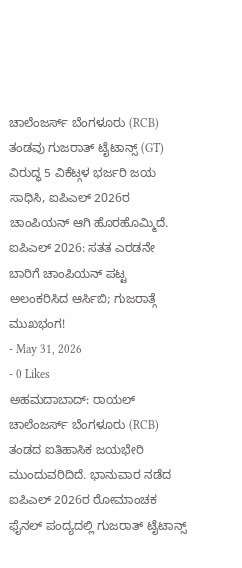ಚಾಲೆಂಜರ್ಸ್ ಬೆಂಗಳೂರು (RCB) ತಂಡವು ಗುಜರಾತ್ ಟೈಟಾನ್ಸ್ (GT) ವಿರುದ್ಧ 5 ವಿಕೆಟ್ಗಳ ಭರ್ಜರಿ ಜಯ ಸಾಧಿಸಿ, ಐಪಿಎಲ್ 2026ರ ಚಾಂಪಿಯನ್ ಆಗಿ ಹೊರಹೊಮ್ಮಿದೆ.
ಐಪಿಎಲ್ 2026: ಸತತ ಎರಡನೇ ಬಾರಿಗೆ ಚಾಂಪಿಯನ್ ಪಟ್ಟ ಅಲಂಕರಿಸಿದ ಆರ್ಸಿಬಿ; ಗುಜರಾತ್ಗೆ ಮುಖಭಂಗ!
- May 31, 2026
- 0 Likes
ಅಹಮದಾಬಾದ್: ರಾಯಲ್ ಚಾಲೆಂಜರ್ಸ್ ಬೆಂಗಳೂರು (RCB) ತಂಡದ ಐತಿಹಾಸಿಕ ಜಯಭೇರಿ ಮುಂದುವರಿದಿದೆ. ಭಾನುವಾರ ನಡೆದ ಐಪಿಎಲ್ 2026ರ ರೋಮಾಂಚಕ ಫೈನಲ್ ಪಂದ್ಯದಲ್ಲಿ ಗುಜರಾತ್ ಟೈಟಾನ್ಸ್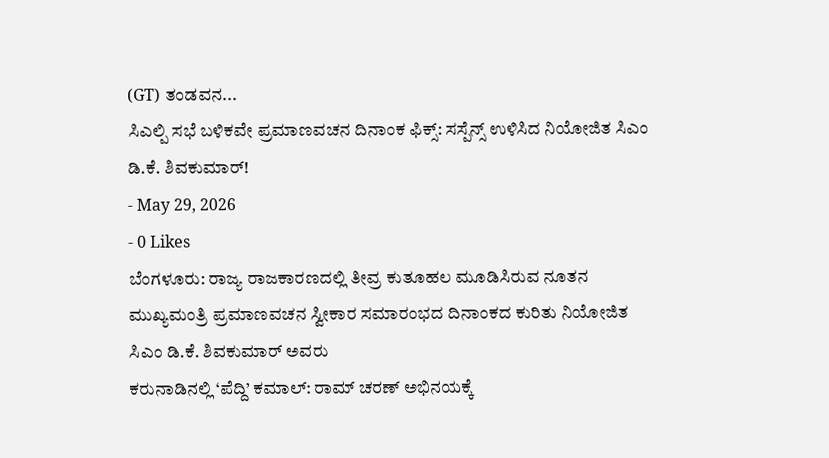(GT) ತಂಡವನ...
ಸಿಎಲ್ಪಿ ಸಭೆ ಬಳಿಕವೇ ಪ್ರಮಾಣವಚನ ದಿನಾಂಕ ಫಿಕ್ಸ್: ಸಸ್ಪೆನ್ಸ್ ಉಳಿಸಿದ ನಿಯೋಜಿತ ಸಿಎಂ ಡಿ.ಕೆ. ಶಿವಕುಮಾರ್!
- May 29, 2026
- 0 Likes
ಬೆಂಗಳೂರು: ರಾಜ್ಯ ರಾಜಕಾರಣದಲ್ಲಿ ತೀವ್ರ ಕುತೂಹಲ ಮೂಡಿಸಿರುವ ನೂತನ ಮುಖ್ಯಮಂತ್ರಿ ಪ್ರಮಾಣವಚನ ಸ್ವೀಕಾರ ಸಮಾರಂಭದ ದಿನಾಂಕದ ಕುರಿತು ನಿಯೋಜಿತ ಸಿಎಂ ಡಿ.ಕೆ. ಶಿವಕುಮಾರ್ ಅವರು
ಕರುನಾಡಿನಲ್ಲಿ ‘ಪೆದ್ದಿ’ ಕಮಾಲ್: ರಾಮ್ ಚರಣ್ ಅಭಿನಯಕ್ಕೆ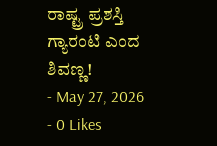ರಾಷ್ಟ್ರ ಪ್ರಶಸ್ತಿ ಗ್ಯಾರಂಟಿ ಎಂದ ಶಿವಣ್ಣ!
- May 27, 2026
- 0 Likes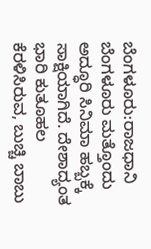ಬೆಂಗಳೂರು:ರಾಜಧಾನಿ ಬೆಂಗಳೂರು ಮತ್ತೊಂದು ಅದ್ಧೂರಿ ಸಿನಿಮಾ ಹಬ್ಬಕ್ಕೆ ಸಾಕ್ಷಿಯಾಗಿದೆ. ದೇಶಾದ್ಯಂತ ಭಾರಿ ಕುತೂಹಲ ಕೆರಳಿಸಿರುವ, ಬುಚ್ಚಿ ಬಾಬು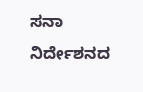ಸನಾ ನಿರ್ದೇಶನದ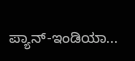ಪ್ಯಾನ್-ಇಂಡಿಯಾ...